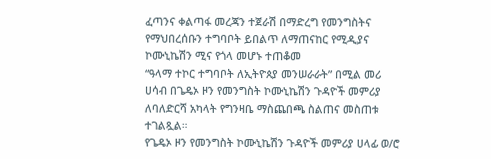ፈጣንና ቀልጣፋ መረጃን ተጀራሽ በማድረግ የመንግስትና የማህበረሰቡን ተግባቦት ይበልጥ ለማጠናከር የሚዲያና ኮሙኒኬሽን ሚና የጎላ መሆኑ ተጠቆመ
“ዓላማ ተኮር ተግባቦት ለኢትዮጰያ መንሠራራት” በሚል መሪ ሀሳብ በጌዴኦ ዞን የመንግስት ኮሙኒኬሽን ጉዳዮች መምሪያ ለባለድርሻ አካላት የግንዛቤ ማስጨበጫ ስልጠና መስጠቱ ተገልጿል።
የጌዴኦ ዞን የመንግስት ኮሙኒኬሽን ጉዳዮች መምሪያ ሀላፊ ወ/ሮ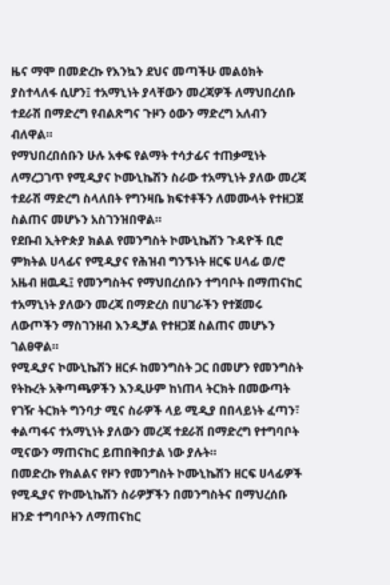ዜና ማሞ በመድረኩ የእንኳን ደህና መጣችሁ መልዕክት ያስተላለፋ ሲሆን፤ ተአማኒነት ያላቸውን መረጃዎች ለማህበረሰቡ ተደራሽ በማድረግ የብልጽግና ጉዞን ዕውን ማድረግ አለብን ብለዋል።
የማህበረበሰቡን ሁሉ አቀፍ የልማት ተሳታፊና ተጠቃሚነት ለማረጋገጥ የሚዲያና ኮሙኒኬሽን ስራው ተአማኒነት ያለው መረጃ ተደራሽ ማድረግ ስላለበት የግንዛቤ ክፍተቶችን ለመሙላት የተዘጋጀ ስልጠና መሆኑን አስገንዝበዋል።
የደቡብ ኢትዮጵያ ክልል የመንግስት ኮሙኒኬሸን ጉዳዮች ቢሮ ምክትል ሀላፊና የሚዲያና የሕዝብ ግንኙነት ዘርፍ ሀላፊ ወ/ሮ አዜብ ዘዉዱ፤ የመንግስትና የማህበረሰቡን ተግባቦት በማጠናከር ተአማኒነት ያለውን መረጃ በማድረስ በሀገራችን የተጀመሩ ለውጦችን ማስገንዘብ እንዲቻል የተዘጋጀ ስልጠና መሆኑን ገልፀዋል።
የሚዲያና ኮሙኒኬሽን ዘርፉ ከመንግስት ጋር በመሆን የመንግስት የትኩረት አቅጣጫዎችን እንዲሁም ከነጠላ ትርክት በመውጣት የገዥ ትርክት ግንባታ ሚና ስራዎች ላይ ሚዲያ በበላይነት ፈጣን፣ ቀልጣፋና ተአማኒነት ያለውን መረጃ ተደራሽ በማድረግ የተግባቦት ሚናውን ማጠናከር ይጠበቅበታል ነው ያሉት።
በመድረኩ የክልልና የዞን የመንግስት ኮሙኒኬሽን ዘርፍ ሀላፊዎች የሚዲያና የኮሙኒኬሽን ስራዎቻችን በመንግስትና በማህረሰቡ ዘንድ ተግባቦትን ለማጠናከር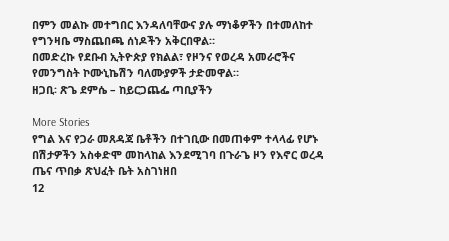በምን መልኩ መተግበር እንዳለባቸውና ያሉ ማነቆዎችን በተመለከተ የግንዛቤ ማስጨበጫ ሰነዶችን አቅርበዋል።
በመድረኩ የደቡብ ኢትዮጵያ የክልል፣ የዞንና የወረዳ አመራሮችና የመንግስት ኮሙኒኬሽን ባለሙያዎች ታድመዋል።
ዘጋቢ፡ ጽጌ ደምሴ – ከይርጋጨፌ ጣቢያችን

More Stories
የግል እና የጋራ መጸዳጃ ቤቶችን በተገቢው በመጠቀም ተላላፊ የሆኑ በሽታዎችን አስቀድሞ መከላከል እንደሚገባ በጉራጌ ዞን የእኖር ወረዳ ጤና ጥበቃ ጽህፈት ቤት አስገነዘበ
12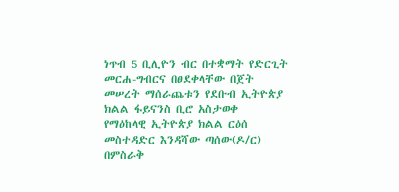ነጥብ 5 ቢሊዮን ብር በተቋማት የድርጊት መርሐ-ግብርና በፀደቀላቸው በጀት መሠረት ማሰራጨቱን የደቡብ ኢትዮጵያ ክልል ፋይናንስ ቢሮ አስታወቀ
የማዕከላዊ ኢትዮጵያ ክልል ርዕሰ መስተዳድር እንዳሻው ጣሰው(ዶ/ር) በምስራቅ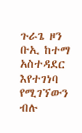ጉራጌ ዞን ቡኢ ከተማ አስተዳደር እየተገነባ የሚገኘውን ብሉ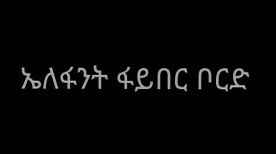ኤለፋንት ፋይበር ቦርድ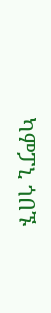ካምፓኒ ጎበኙ